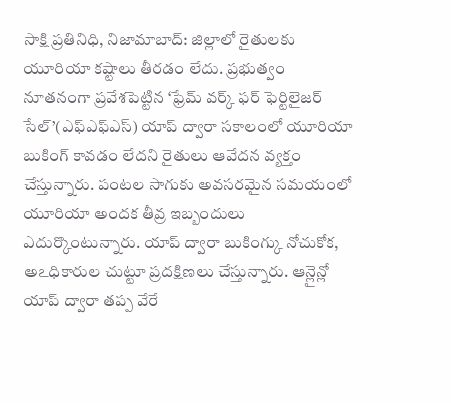సాక్షి ప్రతినిధి, నిజామాబాద్: జిల్లాలో రైతులకు యూరియా కష్టాలు తీరడం లేదు. ప్రభుత్వం నూతనంగా ప్రవేశపెట్టిన ‘ఫ్రేమ్ వర్క్ ఫర్ ఫెర్టిలైజర్ సేల్’(ఎఫ్ఎఫ్ఎస్) యాప్ ద్వారా సకాలంలో యూరియా బుకింగ్ కావడం లేదని రైతులు ఆవేదన వ్యక్తం చేస్తున్నారు. పంటల సాగుకు అవసరమైన సమయంలో యూరియా అందక తీవ్ర ఇబ్బందులు ఎదుర్కొంటున్నారు. యాప్ ద్వారా బుకింగ్కు నోచుకోక, అఽధికారుల చుట్టూ ప్రదక్షిణలు చేస్తున్నారు. ఆన్లైన్లో యాప్ ద్వారా తప్ప వేరే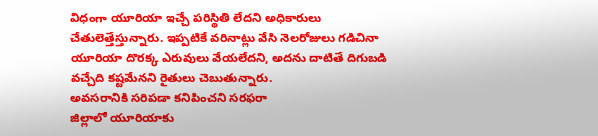విధంగా యూరియా ఇచ్చే పరిస్థితి లేదని అధికారులు చేతులెత్తేస్తున్నారు. ఇప్పటికే వరినాట్లు వేసి నెలరోజులు గడిచినా యూరియా దొరక్క ఎరువులు వేయలేదని, అదను దాటితే దిగుబడి వచ్చేది కష్టమేనని రైతులు చెబుతున్నారు.
అవసరానికి సరిపడా కనిపించని సరఫరా
జిల్లాలో యూరియాకు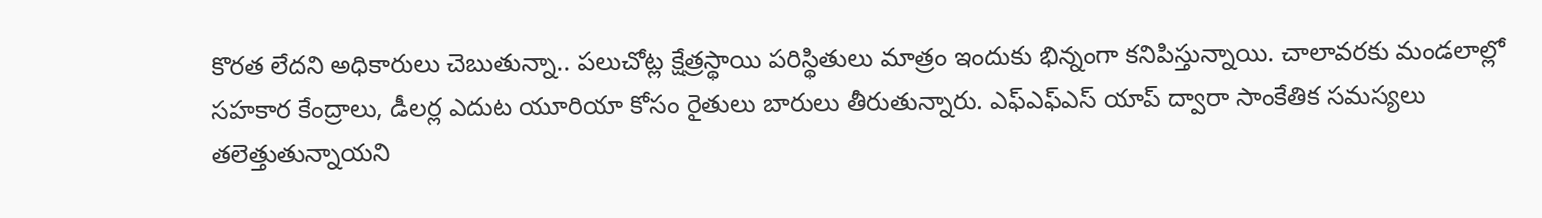కొరత లేదని అధికారులు చెబుతున్నా.. పలుచోట్ల క్షేత్రస్థాయి పరిస్థితులు మాత్రం ఇందుకు భిన్నంగా కనిపిస్తున్నాయి. చాలావరకు మండలాల్లో సహకార కేంద్రాలు, డీలర్ల ఎదుట యూరియా కోసం రైతులు బారులు తీరుతున్నారు. ఎఫ్ఎఫ్ఎస్ యాప్ ద్వారా సాంకేతిక సమస్యలు తలెత్తుతున్నాయని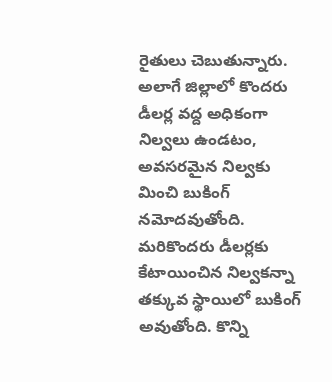రైతులు చెబుతున్నారు. అలాగే జిల్లాలో కొందరు డీలర్ల వద్ద అధికంగా నిల్వలు ఉండటం, అవసరమైన నిల్వకు మించి బుకింగ్ నమోదవుతోంది. మరికొందరు డీలర్లకు కేటాయించిన నిల్వకన్నా తక్కువ స్థాయిలో బుకింగ్ అవుతోంది. కొన్ని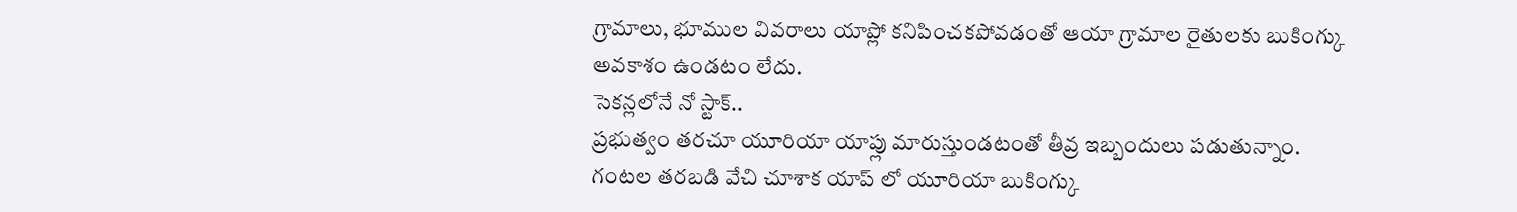గ్రామాలు, భూముల వివరాలు యాప్లో కనిపించకపోవడంతో ఆయా గ్రామాల రైతులకు బుకింగ్కు అవకాశం ఉండటం లేదు.
సెకన్లలోనే నో స్టాక్..
ప్రభుత్వం తరచూ యూరియా యాప్లు మారుస్తుండటంతో తీవ్ర ఇబ్బందులు పడుతున్నాం. గంటల తరబడి వేచి చూశాక యాప్ లో యూరియా బుకింగ్కు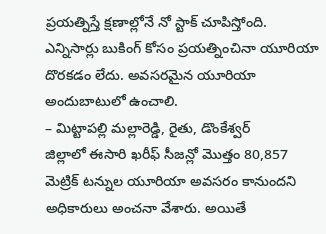ప్రయత్నిస్తే క్షణాల్లోనే నో స్టాక్ చూపిస్తోంది. ఎన్నిసార్లు బుకింగ్ కోసం ప్రయత్నించినా యూరియా దొరకడం లేదు. అవసరమైన యూరియా అందుబాటులో ఉంచాలి.
– మిట్టాపల్లి మల్లారెడ్డి, రైతు, డొంకేశ్వర్
జిల్లాలో ఈసారి ఖరీఫ్ సీజన్లో మొత్తం 80,857 మెట్రిక్ టన్నుల యూరియా అవసరం కానుందని అధికారులు అంచనా వేశారు. అయితే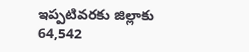ఇప్పటివరకు జిల్లాకు 64,542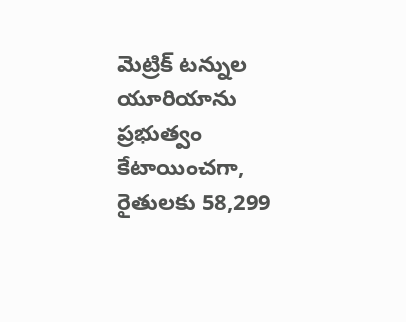మెట్రిక్ టన్నుల యూరియాను ప్రభుత్వం కేటాయించగా, రైతులకు 58,299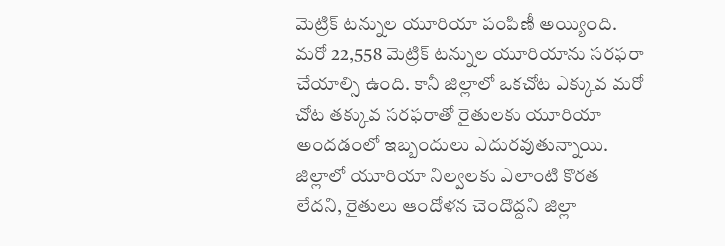మెట్రిక్ టన్నుల యూరియా పంపిణీ అయ్యింది. మరో 22,558 మెట్రిక్ టన్నుల యూరియాను సరఫరా చేయాల్సి ఉంది. కానీ జిల్లాలో ఒకచోట ఎక్కువ మరో చోట తక్కువ సరఫరాతో రైతులకు యూరియా అందడంలో ఇబ్బందులు ఎదురవుతున్నాయి. జిల్లాలో యూరియా నిల్వలకు ఎలాంటి కొరత లేదని, రైతులు ఆందోళన చెందొద్దని జిల్లా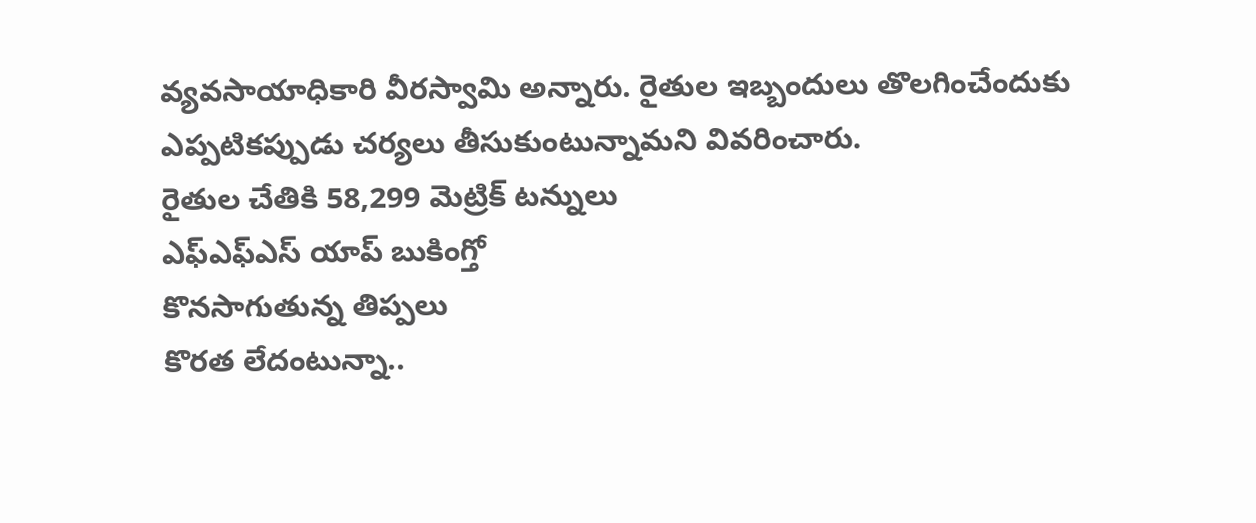వ్యవసాయాధికారి వీరస్వామి అన్నారు. రైతుల ఇబ్బందులు తొలగించేందుకు ఎప్పటికప్పుడు చర్యలు తీసుకుంటున్నామని వివరించారు.
రైతుల చేతికి 58,299 మెట్రిక్ టన్నులు
ఎఫ్ఎఫ్ఎస్ యాప్ బుకింగ్తో
కొనసాగుతున్న తిప్పలు
కొరత లేదంటున్నా..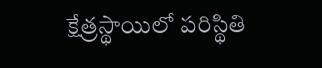క్షేత్రస్థాయిలో పరిస్థితి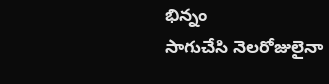భిన్నం
సాగుచేసి నెలరోజులైనా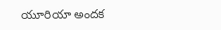యూరియా అందక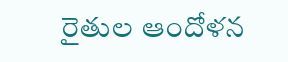రైతుల ఆందోళన